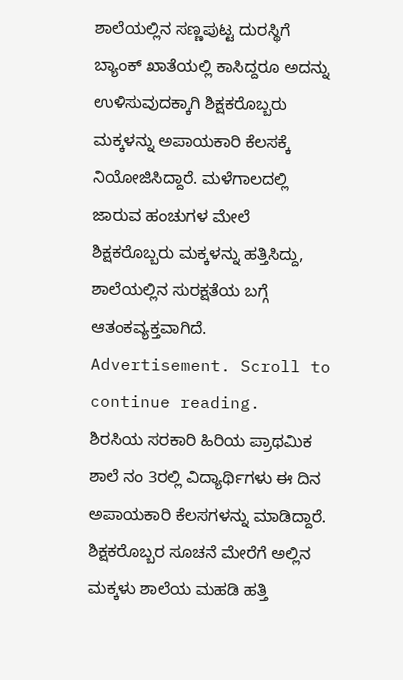ಶಾಲೆಯಲ್ಲಿನ ಸಣ್ಣಪುಟ್ಟ ದುರಸ್ಥಿಗೆ ಬ್ಯಾಂಕ್ ಖಾತೆಯಲ್ಲಿ ಕಾಸಿದ್ದರೂ ಅದನ್ನು ಉಳಿಸುವುದಕ್ಕಾಗಿ ಶಿಕ್ಷಕರೊಬ್ಬರು ಮಕ್ಕಳನ್ನು ಅಪಾಯಕಾರಿ ಕೆಲಸಕ್ಕೆ ನಿಯೋಜಿಸಿದ್ದಾರೆ. ಮಳೆಗಾಲದಲ್ಲಿ ಜಾರುವ ಹಂಚುಗಳ ಮೇಲೆ ಶಿಕ್ಷಕರೊಬ್ಬರು ಮಕ್ಕಳನ್ನು ಹತ್ತಿಸಿದ್ದು, ಶಾಲೆಯಲ್ಲಿನ ಸುರಕ್ಷತೆಯ ಬಗ್ಗೆ ಆತಂಕವ್ಯಕ್ತವಾಗಿದೆ.
Advertisement. Scroll to continue reading.
ಶಿರಸಿಯ ಸರಕಾರಿ ಹಿರಿಯ ಪ್ರಾಥಮಿಕ ಶಾಲೆ ನಂ 3ರಲ್ಲಿ ವಿದ್ಯಾರ್ಥಿಗಳು ಈ ದಿನ ಅಪಾಯಕಾರಿ ಕೆಲಸಗಳನ್ನು ಮಾಡಿದ್ದಾರೆ. ಶಿಕ್ಷಕರೊಬ್ಬರ ಸೂಚನೆ ಮೇರೆಗೆ ಅಲ್ಲಿನ ಮಕ್ಕಳು ಶಾಲೆಯ ಮಹಡಿ ಹತ್ತಿ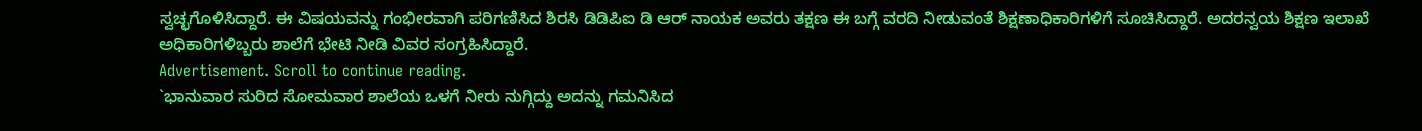ಸ್ವಚ್ಛಗೊಳಿಸಿದ್ದಾರೆ. ಈ ವಿಷಯವನ್ನು ಗಂಭೀರವಾಗಿ ಪರಿಗಣಿಸಿದ ಶಿರಸಿ ಡಿಡಿಪಿಐ ಡಿ ಆರ್ ನಾಯಕ ಅವರು ತಕ್ಷಣ ಈ ಬಗ್ಗೆ ವರದಿ ನೀಡುವಂತೆ ಶಿಕ್ಷಣಾಧಿಕಾರಿಗಳಿಗೆ ಸೂಚಿಸಿದ್ದಾರೆ. ಅದರನ್ವಯ ಶಿಕ್ಷಣ ಇಲಾಖೆ ಅಧಿಕಾರಿಗಳಿಬ್ಬರು ಶಾಲೆಗೆ ಭೇಟಿ ನೀಡಿ ವಿವರ ಸಂಗ್ರಹಿಸಿದ್ದಾರೆ.
Advertisement. Scroll to continue reading.
`ಭಾನುವಾರ ಸುರಿದ ಸೋಮವಾರ ಶಾಲೆಯ ಒಳಗೆ ನೀರು ನುಗ್ಗಿದ್ದು ಅದನ್ನು ಗಮನಿಸಿದ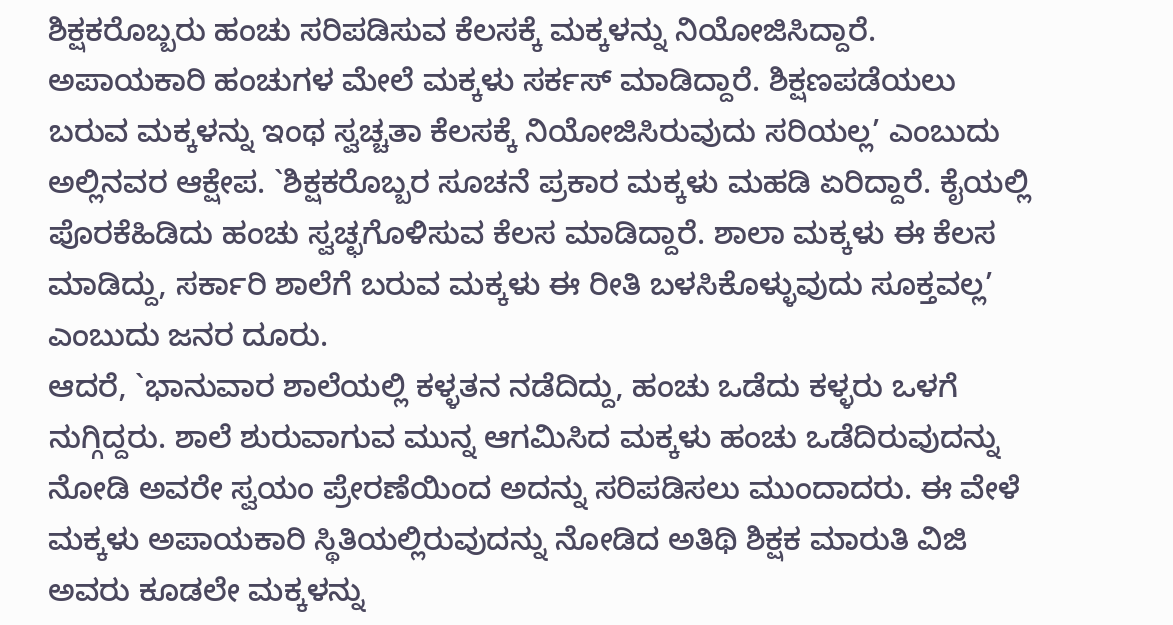ಶಿಕ್ಷಕರೊಬ್ಬರು ಹಂಚು ಸರಿಪಡಿಸುವ ಕೆಲಸಕ್ಕೆ ಮಕ್ಕಳನ್ನು ನಿಯೋಜಿಸಿದ್ದಾರೆ. ಅಪಾಯಕಾರಿ ಹಂಚುಗಳ ಮೇಲೆ ಮಕ್ಕಳು ಸರ್ಕಸ್ ಮಾಡಿದ್ದಾರೆ. ಶಿಕ್ಷಣಪಡೆಯಲು ಬರುವ ಮಕ್ಕಳನ್ನು ಇಂಥ ಸ್ವಚ್ಚತಾ ಕೆಲಸಕ್ಕೆ ನಿಯೋಜಿಸಿರುವುದು ಸರಿಯಲ್ಲ’ ಎಂಬುದು ಅಲ್ಲಿನವರ ಆಕ್ಷೇಪ. `ಶಿಕ್ಷಕರೊಬ್ಬರ ಸೂಚನೆ ಪ್ರಕಾರ ಮಕ್ಕಳು ಮಹಡಿ ಏರಿದ್ದಾರೆ. ಕೈಯಲ್ಲಿ ಪೊರಕೆಹಿಡಿದು ಹಂಚು ಸ್ವಚ್ಛಗೊಳಿಸುವ ಕೆಲಸ ಮಾಡಿದ್ದಾರೆ. ಶಾಲಾ ಮಕ್ಕಳು ಈ ಕೆಲಸ ಮಾಡಿದ್ದು, ಸರ್ಕಾರಿ ಶಾಲೆಗೆ ಬರುವ ಮಕ್ಕಳು ಈ ರೀತಿ ಬಳಸಿಕೊಳ್ಳುವುದು ಸೂಕ್ತವಲ್ಲ’ ಎಂಬುದು ಜನರ ದೂರು.
ಆದರೆ, `ಭಾನುವಾರ ಶಾಲೆಯಲ್ಲಿ ಕಳ್ಳತನ ನಡೆದಿದ್ದು, ಹಂಚು ಒಡೆದು ಕಳ್ಳರು ಒಳಗೆ ನುಗ್ಗಿದ್ದರು. ಶಾಲೆ ಶುರುವಾಗುವ ಮುನ್ನ ಆಗಮಿಸಿದ ಮಕ್ಕಳು ಹಂಚು ಒಡೆದಿರುವುದನ್ನು ನೋಡಿ ಅವರೇ ಸ್ವಯಂ ಪ್ರೇರಣೆಯಿಂದ ಅದನ್ನು ಸರಿಪಡಿಸಲು ಮುಂದಾದರು. ಈ ವೇಳೆ ಮಕ್ಕಳು ಅಪಾಯಕಾರಿ ಸ್ಥಿತಿಯಲ್ಲಿರುವುದನ್ನು ನೋಡಿದ ಅತಿಥಿ ಶಿಕ್ಷಕ ಮಾರುತಿ ವಿಜಿ ಅವರು ಕೂಡಲೇ ಮಕ್ಕಳನ್ನು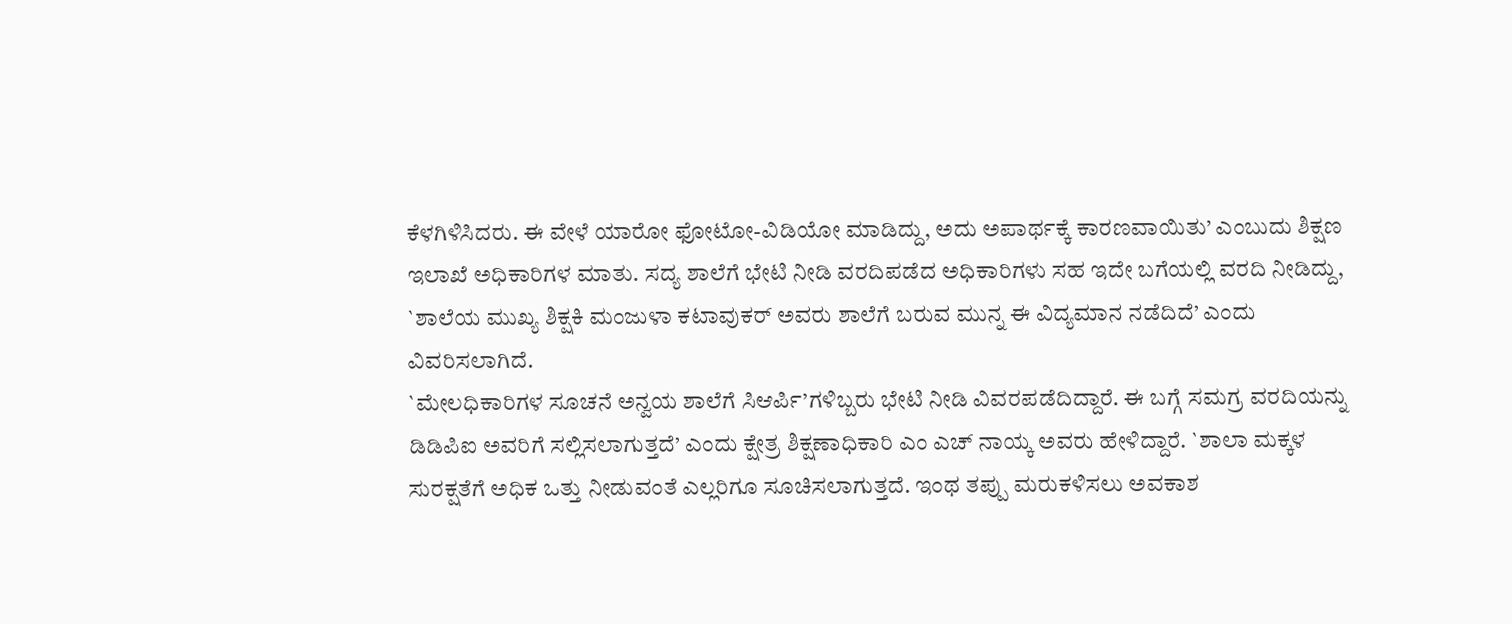ಕೆಳಗಿಳಿಸಿದರು. ಈ ವೇಳೆ ಯಾರೋ ಫೋಟೋ-ವಿಡಿಯೋ ಮಾಡಿದ್ದು, ಅದು ಅಪಾರ್ಥಕ್ಕೆ ಕಾರಣವಾಯಿತು’ ಎಂಬುದು ಶಿಕ್ಷಣ ಇಲಾಖೆ ಅಧಿಕಾರಿಗಳ ಮಾತು. ಸದ್ಯ ಶಾಲೆಗೆ ಭೇಟಿ ನೀಡಿ ವರದಿಪಡೆದ ಅಧಿಕಾರಿಗಳು ಸಹ ಇದೇ ಬಗೆಯಲ್ಲಿ ವರದಿ ನೀಡಿದ್ದು, `ಶಾಲೆಯ ಮುಖ್ಯ ಶಿಕ್ಷಕಿ ಮಂಜುಳಾ ಕಟಾವುಕರ್ ಅವರು ಶಾಲೆಗೆ ಬರುವ ಮುನ್ನ ಈ ವಿದ್ಯಮಾನ ನಡೆದಿದೆ’ ಎಂದು ವಿವರಿಸಲಾಗಿದೆ.
`ಮೇಲಧಿಕಾರಿಗಳ ಸೂಚನೆ ಅನ್ವಯ ಶಾಲೆಗೆ ಸಿಆರ್ಪಿ’ಗಳಿಬ್ಬರು ಭೇಟಿ ನೀಡಿ ವಿವರಪಡೆದಿದ್ದಾರೆ. ಈ ಬಗ್ಗೆ ಸಮಗ್ರ ವರದಿಯನ್ನು ಡಿಡಿಪಿಐ ಅವರಿಗೆ ಸಲ್ಲಿಸಲಾಗುತ್ತದೆ’ ಎಂದು ಕ್ಷೇತ್ರ ಶಿಕ್ಷಣಾಧಿಕಾರಿ ಎಂ ಎಚ್ ನಾಯ್ಕ ಅವರು ಹೇಳಿದ್ದಾರೆ. `ಶಾಲಾ ಮಕ್ಕಳ ಸುರಕ್ಷತೆಗೆ ಅಧಿಕ ಒತ್ತು ನೀಡುವಂತೆ ಎಲ್ಲರಿಗೂ ಸೂಚಿಸಲಾಗುತ್ತದೆ. ಇಂಥ ತಪ್ಪು ಮರುಕಳಿಸಲು ಅವಕಾಶ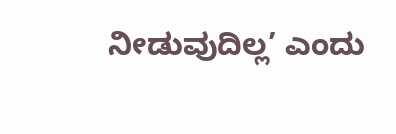ನೀಡುವುದಿಲ್ಲ’ ಎಂದು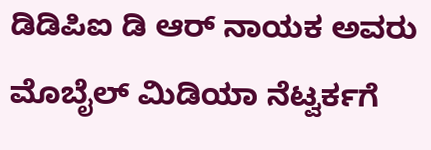ಡಿಡಿಪಿಐ ಡಿ ಆರ್ ನಾಯಕ ಅವರು ಮೊಬೈಲ್ ಮಿಡಿಯಾ ನೆಟ್ವರ್ಕಗೆ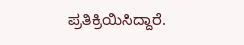ಪ್ರತಿಕ್ರಿಯಿಸಿದ್ದಾರೆ.